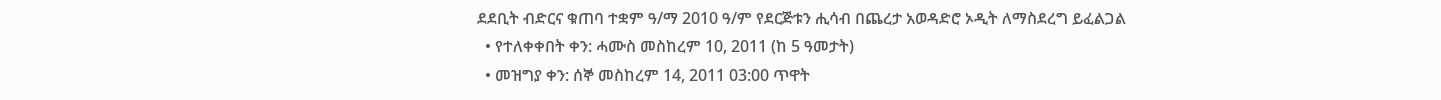ደደቢት ብድርና ቁጠባ ተቋም ዓ/ማ 2010 ዓ/ም የደርጅቱን ሒሳብ በጨረታ አወዳድሮ ኦዲት ለማስደረግ ይፈልጋል
  • የተለቀቀበት ቀን: ሓሙስ መስከረም 10, 2011 (ከ 5 ዓመታት)
  • መዝግያ ቀን: ሰኞ መስከረም 14, 2011 03:00 ጥዋት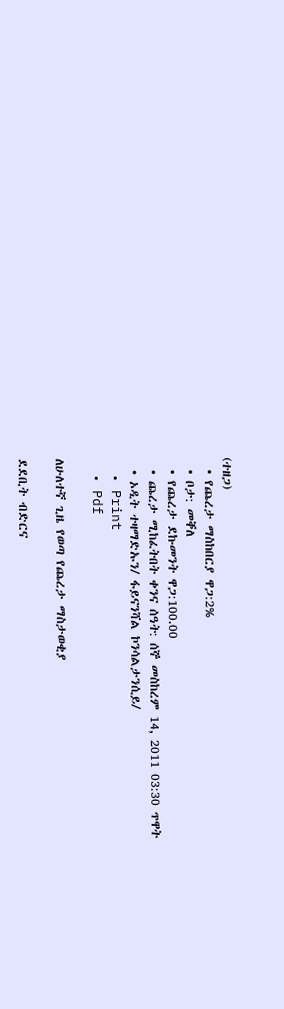(ተዘጋ)
  • የጨረታ ማስከበርያ ዋጋ:2%
  • ቦታ: መቐለ
  • የጨረታ ደኩመንት ዋጋ:100.00
  • ጨረታ ሚከፈትበት ቀንና ሰዓት: ሰኞ መስከረም 14, 2011 03:30 ጥዋት
  • ኦዲት ተዛማድኡን/ ፋይናንሻል ኮንሳልታንሲይ/
  • Print
  • Pdf

ለሁለተኛ ጊዜ የወጣ የጨረታ ማስታወቂያ

ደደቢት ብድርና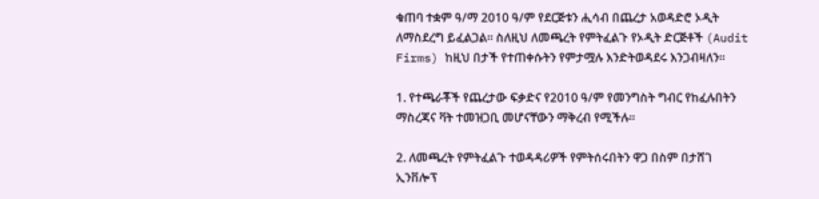ቁጠባ ተቋም ዓ/ማ 2010 ዓ/ም የደርጅቱን ሒሳብ በጨረታ አወዳድሮ ኦዲት ለማስደረግ ይፈልጋል፡፡ ስለዚህ ለመጫረት የምትፈልጉ የኦዲት ድርጅቶች (Audit Firms) ከዚህ በታች የተጠቀሱትን የምታሟሉ እንድትወዳደሩ እንጋብዛለን፡፡

1. የተጫራቾች የጨረታው ፍቃድና የ2010 ዓ/ም የመንግስት ግብር የከፈሉበትን ማስረጃና ቫት ተመዝጋቢ መሆናቸውን ማቅረብ የሚችሉ፡፡

2. ለመጫረት የምትፈልጉ ተወዳዳሪዎች የምትሰሩበትን ዋጋ በስም በታሸገ ኢንቨሎፕ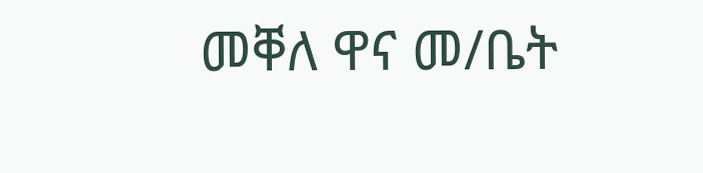መቐለ ዋና መ/ቤት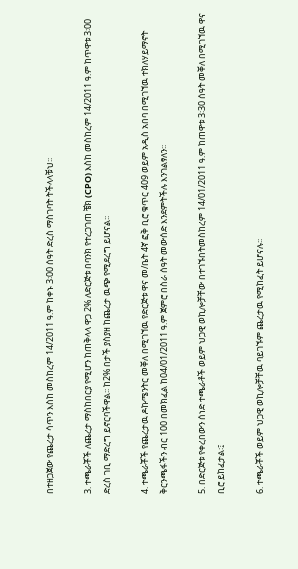በተዘጋጀው የጨረታ ሳጥን እስከ መስከረም 14/2011 ዓ.ም ከቀኑ 3፡00 ሰዓት ድረስ ማስገባት ትችላላቹህ፡፡

3. ተጫራቾች ለጨረታ ማስከበርያ የሚሆን ከጠቅላላ ዋጋ 2% ለድርጅቱ በባንክ የተረጋገጠ ቼክ (CPO) እስከ መስከረም 14/2011 ዓ.ም ከጥዋቱ 3፡00 ድረስ ገቢ ማድረግ ይኖርባችዋል፡፡ ከ2% በታች ያስያዘ ከጨረታ ዉጭ የሚደረግ ይሆናል፡፡

4. ተጫራቾች የጨረታዉ ዶኩሜንትር መቐለ በሚገኘዉ የድርጅቱ ዋና መ/ቤት 4ኛ ፎቅ ቢሮ ቁጥር 409 ወይም አዲስ አበባ በሚገኘዉ ተክለሃይማኖት ቅርንጫፋችን ብር 100 በመክፈል ከ04/01/2011 ዓ.ም ጀምሮ በስራ ሰዓት መውሰድ እንደምትችሉ እንገልፃለን፡፡

5. በድርጅቱ የቀረበውን ሰነድ ተጫራቶች ወይም ህጋዊ ወኪሎቻቸው በተገኙበትመስከረም 14/01/2011 ዓ.ም ከጠዋቱ 3፡30 ሰዓት መቐለ በሚገኘዉ ዋና ቢሮ ይከፈታል፡፤

6. ተጫራቾች ወይም ህጋዊ ወኪሎቻቸዉ ባይገኙም ጨረታዉ የሚከፈት ይሆናሉ፡፡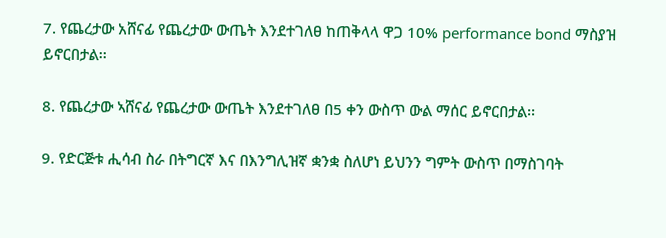7. የጨረታው አሸናፊ የጨረታው ውጤት እንደተገለፀ ከጠቅላላ ዋጋ 10% performance bond ማስያዝ ይኖርበታል፡፡

8. የጨረታው ኣሸናፊ የጨረታው ውጤት እንደተገለፀ በ5 ቀን ውስጥ ውል ማሰር ይኖርበታል፡፡

9. የድርጅቱ ሒሳብ ስራ በትግርኛ እና በእንግሊዝኛ ቋንቋ ስለሆነ ይህንን ግምት ውስጥ በማስገባት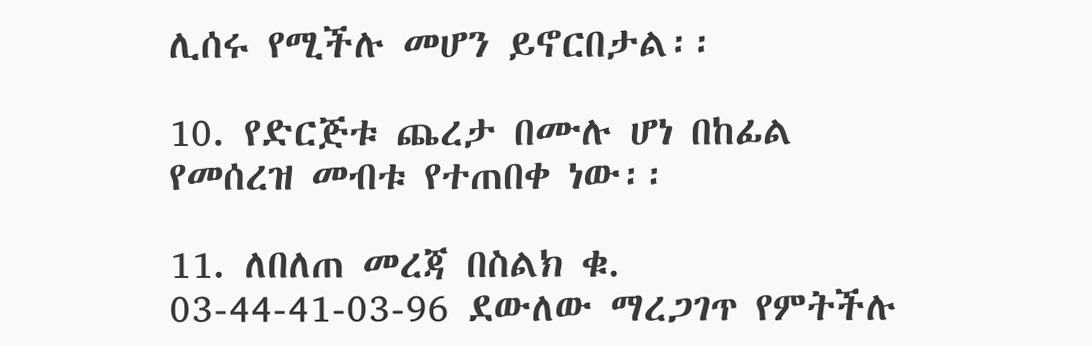ሊሰሩ የሚችሉ መሆን ይኖርበታል፡፡

10. የድርጅቱ ጨረታ በሙሉ ሆነ በከፊል የመሰረዝ መብቱ የተጠበቀ ነው፡፡

11. ለበለጠ መረጃ በስልክ ቁ. 03-44-41-03-96 ደውለው ማረጋገጥ የምትችሉ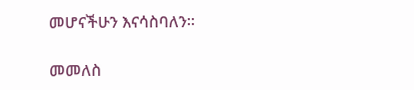መሆናችሁን እናሳስባለን፡፡

መመለስ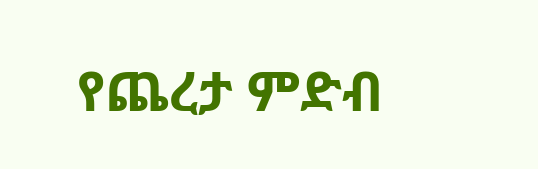የጨረታ ምድብ